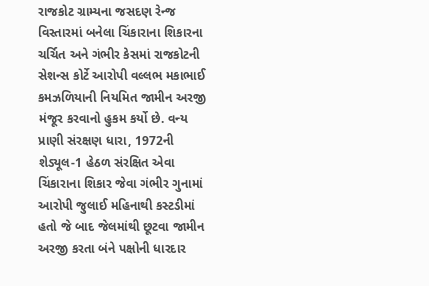રાજકોટ ગ્રામ્યના જસદણ રેન્જ વિસ્તારમાં બનેલા ચિંકારાના શિકારના ચર્ચિત અને ગંભીર કેસમાં રાજકોટની સેશન્સ કોર્ટે આરોપી વલ્લભ મકાભાઈ કમઝળિયાની નિયમિત જામીન અરજી મંજૂર કરવાનો હુકમ કર્યો છે. વન્ય પ્રાણી સંરક્ષણ ધારા, 1972ની શેડ્યૂલ-1 હેઠળ સંરક્ષિત એવા ચિંકારાના શિકાર જેવા ગંભીર ગુનામાં આરોપી જુલાઈ મહિનાથી કસ્ટડીમાં હતો જે બાદ જેલમાંથી છૂટવા જામીન અરજી કરતા બંને પક્ષોની ધારદાર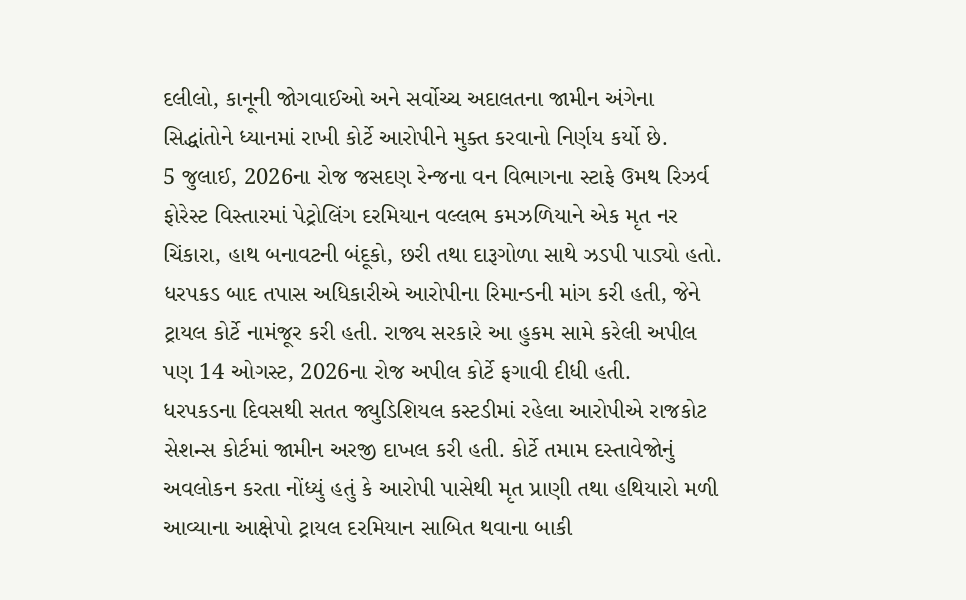દલીલો, કાનૂની જોગવાઈઓ અને સર્વોચ્ચ અદાલતના જામીન અંગેના સિદ્ધાંતોને ધ્યાનમાં રાખી કોર્ટે આરોપીને મુક્ત કરવાનો નિર્ણય કર્યો છે.
5 જુલાઈ, 2026ના રોજ જસદણ રેન્જના વન વિભાગના સ્ટાફે ઉમથ રિઝર્વ ફોરેસ્ટ વિસ્તારમાં પેટ્રોલિંગ દરમિયાન વલ્લભ કમઝળિયાને એક મૃત નર ચિંકારા, હાથ બનાવટની બંદૂકો, છરી તથા દારૂગોળા સાથે ઝડપી પાડ્યો હતો. ધરપકડ બાદ તપાસ અધિકારીએ આરોપીના રિમાન્ડની માંગ કરી હતી, જેને ટ્રાયલ કોર્ટે નામંજૂર કરી હતી. રાજ્ય સરકારે આ હુકમ સામે કરેલી અપીલ પણ 14 ઓગસ્ટ, 2026ના રોજ અપીલ કોર્ટે ફગાવી દીધી હતી.
ધરપકડના દિવસથી સતત જ્યુડિશિયલ કસ્ટડીમાં રહેલા આરોપીએ રાજકોટ સેશન્સ કોર્ટમાં જામીન અરજી દાખલ કરી હતી. કોર્ટે તમામ દસ્તાવેજોનું અવલોકન કરતા નોંધ્યું હતું કે આરોપી પાસેથી મૃત પ્રાણી તથા હથિયારો મળી આવ્યાના આક્ષેપો ટ્રાયલ દરમિયાન સાબિત થવાના બાકી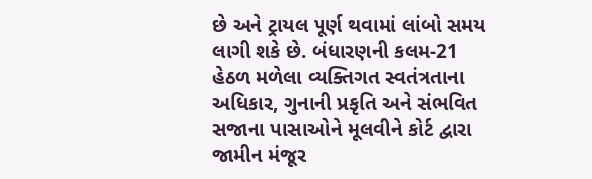છે અને ટ્રાયલ પૂર્ણ થવામાં લાંબો સમય લાગી શકે છે. બંધારણની કલમ-21 હેઠળ મળેલા વ્યક્તિગત સ્વતંત્રતાના અધિકાર, ગુનાની પ્રકૃતિ અને સંભવિત સજાના પાસાઓને મૂલવીને કોર્ટ દ્વારા જામીન મંજૂર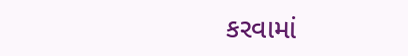કરવામાં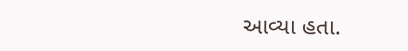આવ્યા હતા.